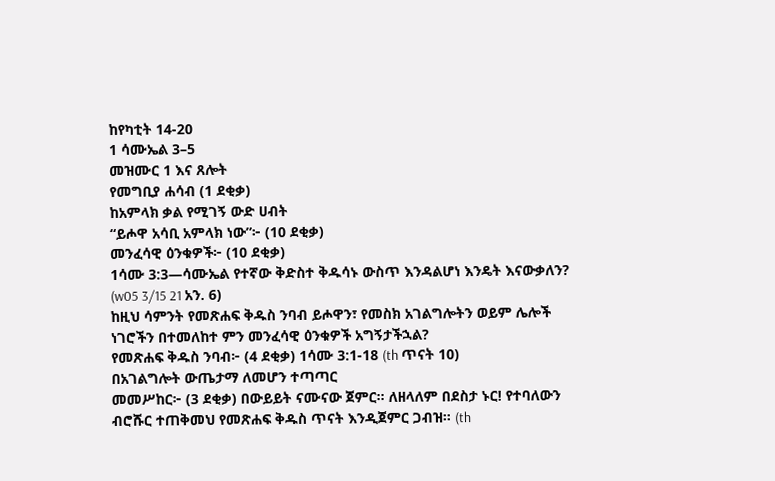ከየካቲት 14-20
1 ሳሙኤል 3–5
መዝሙር 1 እና ጸሎት
የመግቢያ ሐሳብ (1 ደቂቃ)
ከአምላክ ቃል የሚገኝ ውድ ሀብት
“ይሖዋ አሳቢ አምላክ ነው”፦ (10 ደቂቃ)
መንፈሳዊ ዕንቁዎች፦ (10 ደቂቃ)
1ሳሙ 3:3—ሳሙኤል የተኛው ቅድስተ ቅዱሳኑ ውስጥ እንዳልሆነ እንዴት እናውቃለን? (w05 3/15 21 አን. 6)
ከዚህ ሳምንት የመጽሐፍ ቅዱስ ንባብ ይሖዋን፣ የመስክ አገልግሎትን ወይም ሌሎች ነገሮችን በተመለከተ ምን መንፈሳዊ ዕንቁዎች አግኝታችኋል?
የመጽሐፍ ቅዱስ ንባብ፦ (4 ደቂቃ) 1ሳሙ 3:1-18 (th ጥናት 10)
በአገልግሎት ውጤታማ ለመሆን ተጣጣር
መመሥከር፦ (3 ደቂቃ) በውይይት ናሙናው ጀምር። ለዘላለም በደስታ ኑር! የተባለውን ብሮሹር ተጠቅመህ የመጽሐፍ ቅዱስ ጥናት እንዲጀምር ጋብዝ። (th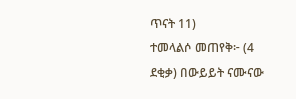ጥናት 11)
ተመላልሶ መጠየቅ፦ (4 ደቂቃ) በውይይት ናሙናው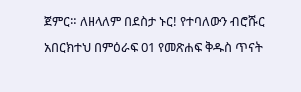ጀምር። ለዘላለም በደስታ ኑር! የተባለውን ብሮሹር አበርክተህ በምዕራፍ 01 የመጽሐፍ ቅዱስ ጥናት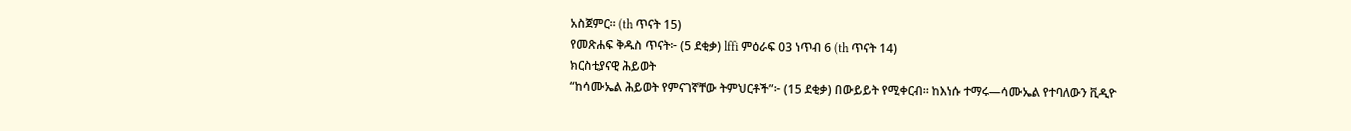አስጀምር። (th ጥናት 15)
የመጽሐፍ ቅዱስ ጥናት፦ (5 ደቂቃ) lffi ምዕራፍ 03 ነጥብ 6 (th ጥናት 14)
ክርስቲያናዊ ሕይወት
“ከሳሙኤል ሕይወት የምናገኛቸው ትምህርቶች”፦ (15 ደቂቃ) በውይይት የሚቀርብ። ከእነሱ ተማሩ—ሳሙኤል የተባለውን ቪዲዮ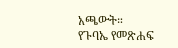አጫውት።
የጉባኤ የመጽሐፍ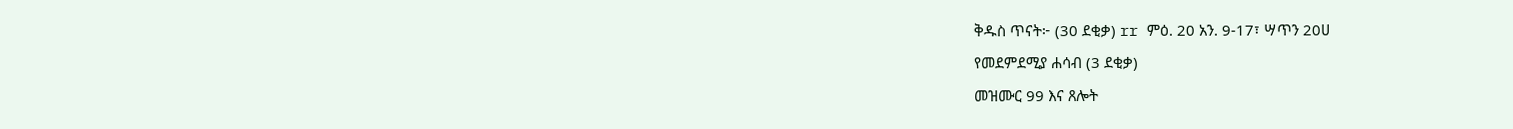ቅዱስ ጥናት፦ (30 ደቂቃ) rr ምዕ. 20 አን. 9-17፣ ሣጥን 20ሀ
የመደምደሚያ ሐሳብ (3 ደቂቃ)
መዝሙር 99 እና ጸሎት